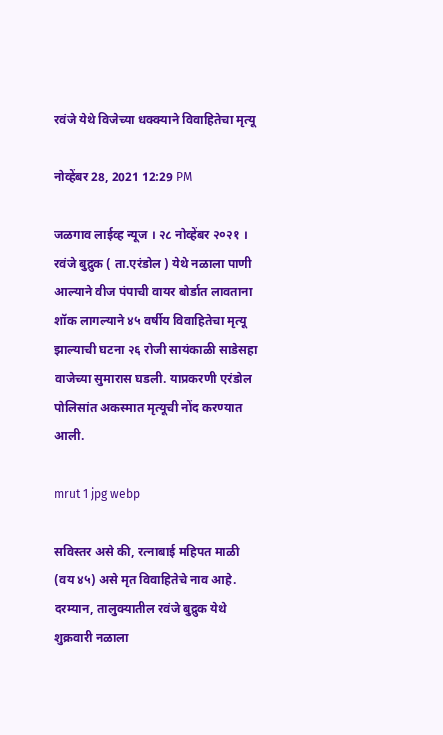रवंजे येथे विजेच्या धक्क्याने विवाहितेचा मृत्यू

नोव्हेंबर 28, 2021 12:29 PM

जळगाव लाईव्ह न्यूज । २८ नोव्हेंबर २०२१ । रवंजे बुद्रुक ( ता.एरंडोल ) येथे नळाला पाणी आल्याने वीज पंपाची वायर बोर्डात लावताना शॉक लागल्याने ४५ वर्षीय विवाहितेचा मृत्यू झाल्याची घटना २६ रोजी सायंकाळी साडेसहा वाजेच्या सुमारास घडली. याप्रकरणी एरंडोल पोलिसांत अकस्मात मृत्यूची नोंद करण्यात आली.

mrut 1 jpg webp

सविस्तर असे की, रत्नाबाई महिपत माळी (वय ४५) असे मृत विवाहितेचे नाव आहे. दरम्यान, तालुक्यातील रवंजे बुद्रुक येथे शुक्रवारी नळाला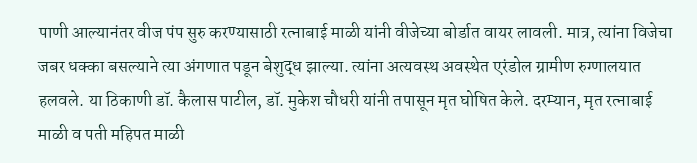पाणी आल्यानंतर वीज पंप सुरु करण्यासाठी रत्नाबाई माळी यांनी वीजेच्या बोर्डात वायर लावली. मात्र, त्यांना विजेचा जबर धक्का बसल्याने त्या अंगणात पडून बेशुद्ध झाल्या. त्यांना अत्यवस्थ अवस्थेत एरंडोल ग्रामीण रुग्णालयात हलवले. या ठिकाणी डॉ. कैलास पाटील, डॉ. मुकेश चौधरी यांनी तपासून मृत घोषित केले. दरम्यान, मृत रत्नाबाई माळी व पती महिपत माळी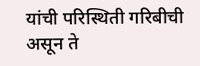यांची परिस्थिती गरिबीची असून ते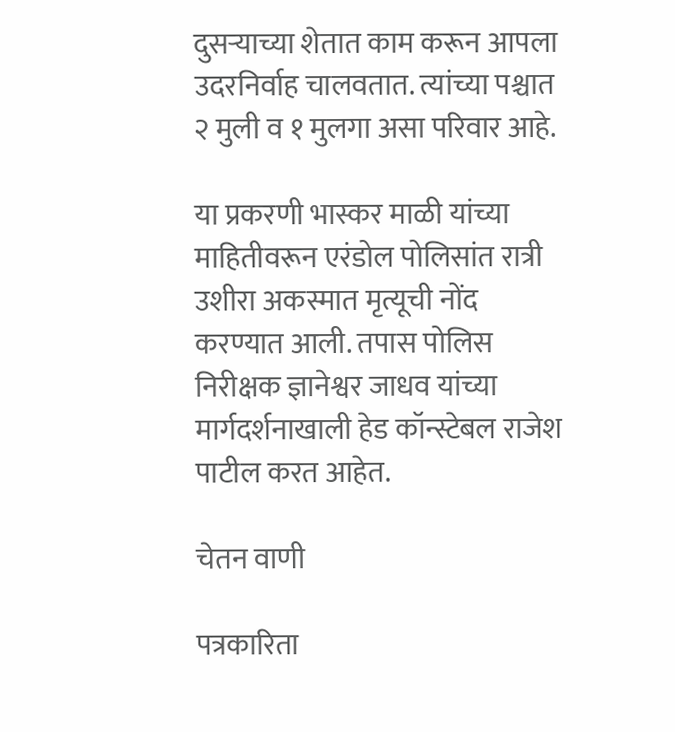दुसऱ्याच्या शेतात काम करून आपला उदरनिर्वाह चालवतात. त्यांच्या पश्चात २ मुली व १ मुलगा असा परिवार आहे.

या प्रकरणी भास्कर माळी यांच्या माहितीवरून एरंडोल पोलिसांत रात्री उशीरा अकस्मात मृत्यूची नोंद करण्यात आली. तपास पोलिस निरीक्षक ज्ञानेश्वर जाधव यांच्या मार्गदर्शनाखाली हेड कॉन्स्टेबल राजेश पाटील करत आहेत.

चेतन वाणी

पत्रकारिता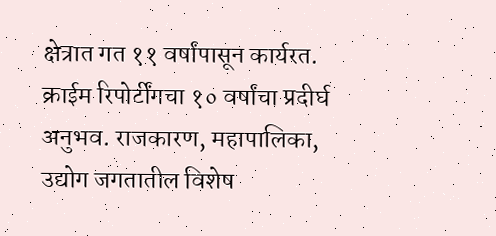क्षेत्रात गत ११ वर्षांपासून कार्यरत. क्राईम रिपोर्टींगचा १० वर्षांचा प्रदीर्घ अनुभव. राजकारण, महापालिका, उद्योग जगतातील विशेष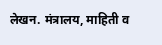लेखन. मंत्रालय, माहिती व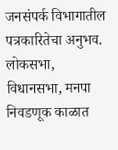जनसंपर्क विभागातील पत्रकारितेचा अनुभव. लोकसभा, विधानसभा, मनपा निवडणूक काळात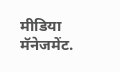मीडिया मॅनेजमेंट.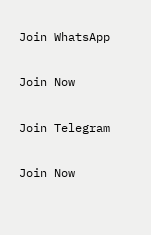Join WhatsApp

Join Now

Join Telegram

Join Now